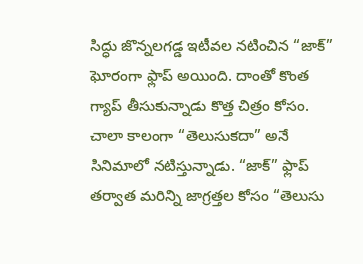సిద్ధు జొన్నలగడ్డ ఇటీవల నటించిన “జాక్” ఘోరంగా ఫ్లాప్ అయింది. దాంతో కొంత గ్యాప్ తీసుకున్నాడు కొత్త చిత్రం కోసం. చాలా కాలంగా “తెలుసుకదా” అనే సినిమాలో నటిస్తున్నాడు. “జాక్” ఫ్లాప్ తర్వాత మరిన్ని జాగ్రత్తల కోసం “తెలుసు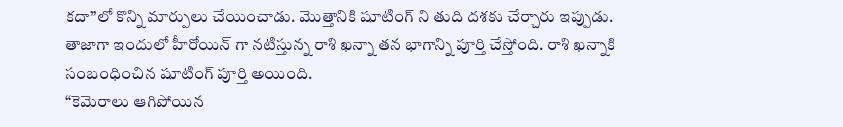కదా”లో కొన్ని మార్పులు చేయించాడు. మొత్తానికి షూటింగ్ ని తుది దశకు చేర్చారు ఇప్పుడు.
తాజాగా ఇందులో హీరోయిన్ గా నటిస్తున్న రాశి ఖన్నా తన భాగాన్ని పూర్తి చేస్తోంది. రాశి ఖన్నాకి సంబంధించిన షూటింగ్ పూర్తి అయింది.
“కెమెరాలు ఆగిపోయిన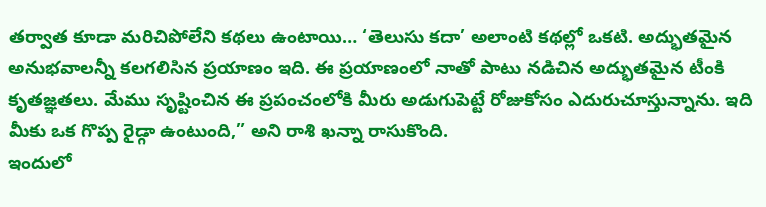తర్వాత కూడా మరిచిపోలేని కథలు ఉంటాయి… ‘తెలుసు కదా’ అలాంటి కథల్లో ఒకటి. అద్భుతమైన అనుభవాలన్నీ కలగలిసిన ప్రయాణం ఇది. ఈ ప్రయాణంలో నాతో పాటు నడిచిన అద్భుతమైన టీంకి కృతజ్ఞతలు. మేము సృష్టించిన ఈ ప్రపంచంలోకి మీరు అడుగుపెట్టే రోజుకోసం ఎదురుచూస్తున్నాను. ఇది మీకు ఒక గొప్ప రైడ్గా ఉంటుంది,” అని రాశి ఖన్నా రాసుకొంది.
ఇందులో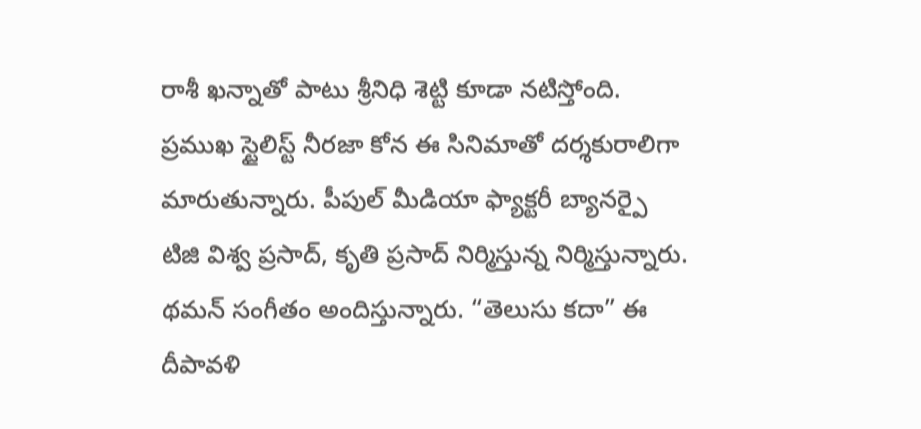రాశీ ఖన్నాతో పాటు శ్రీనిధి శెట్టి కూడా నటిస్తోంది.
ప్రముఖ స్టైలిస్ట్ నీరజా కోన ఈ సినిమాతో దర్శకురాలిగా మారుతున్నారు. పీపుల్ మీడియా ఫ్యాక్టరీ బ్యానర్పై టిజి విశ్వ ప్రసాద్, కృతి ప్రసాద్ నిర్మిస్తున్న నిర్మిస్తున్నారు.
థమన్ సంగీతం అందిస్తున్నారు. “తెలుసు కదా” ఈ దీపావళి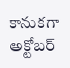కానుకగా అక్టోబర్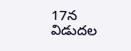17న విడుదల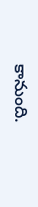కానుంది.